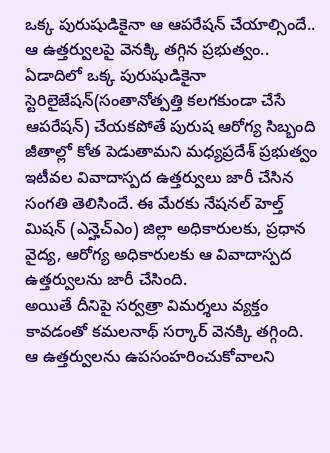ఒక్క పురుషుడికైనా ఆ ఆపరేషన్ చేయాల్సిందే.. ఆ ఉత్తర్వులపై వెనక్కి తగ్గిన ప్రభుత్వం..
ఏడాదిలో ఒక్క పురుషుడికైనా స్టెరిలైజేషన్(సంతానోత్పత్తి కలగకుండా చేసే ఆపరేషన్) చేయకపోతే పురుష ఆరోగ్య సిబ్బంది జీతాల్లో కోత పెడుతామని మధ్యప్రదేశ్ ప్రభుత్వం ఇటీవల వివాదాస్పద ఉత్తర్వులు జారీ చేసిన సంగతి తెలిసిందే. ఈ మేరకు నేషనల్ హెల్త్ మిషన్ (ఎన్హెచ్ఎం) జిల్లా అధికారులకు, ప్రధాన వైద్య, ఆరోగ్య అధికారులకు ఆ వివాదాస్పద ఉత్తర్వులను జారీ చేసింది.
అయితే దీనిపై సర్వత్రా విమర్శలు వ్యక్తం కావడంతో కమలనాథ్ సర్కార్ వెనక్కి తగ్గింది. ఆ ఉత్తర్వులను ఉపసంహరించుకోవాలని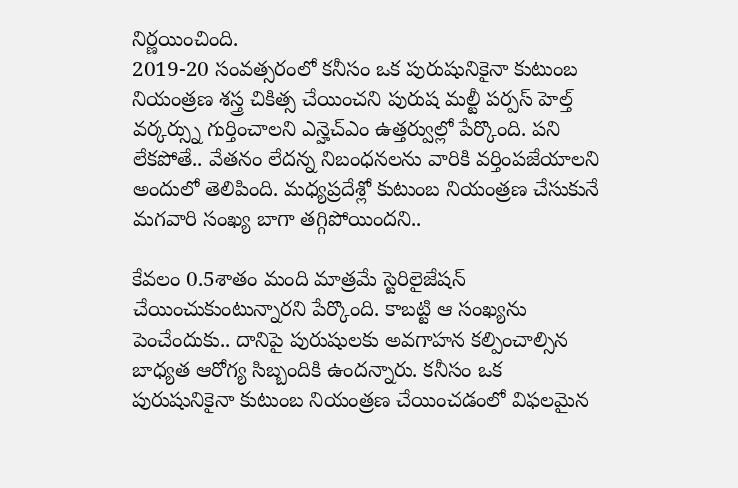నిర్ణయించింది.
2019-20 సంవత్సరంలో కనీసం ఒక పురుషునికైనా కుటుంబ నియంత్రణ శస్త్ర చికిత్స చేయించని పురుష మల్టీ పర్పస్ హెల్త్ వర్కర్స్ను గుర్తించాలని ఎన్హెచ్ఎం ఉత్తర్వుల్లో పేర్కొంది. పని లేకపోతే.. వేతనం లేదన్న నిబంధనలను వారికి వర్తింపజేయాలని అందులో తెలిపింది. మధ్యప్రదేశ్లో కుటుంబ నియంత్రణ చేసుకునే మగవారి సంఖ్య బాగా తగ్గిపోయిందని..

కేవలం 0.5శాతం మంది మాత్రమే స్టెరిలైజేషన్ చేయించుకుంటున్నారని పేర్కొంది. కాబట్టి ఆ సంఖ్యను పెంచేందుకు.. దానిపై పురుషులకు అవగాహన కల్పించాల్సిన బాధ్యత ఆరోగ్య సిబ్బందికి ఉందన్నారు. కనీసం ఒక పురుషునికైనా కుటుంబ నియంత్రణ చేయించడంలో విఫలమైన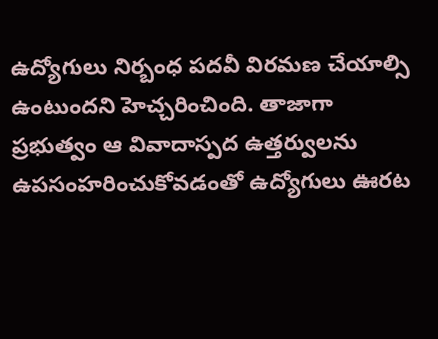ఉద్యోగులు నిర్బంధ పదవీ విరమణ చేయాల్సి ఉంటుందని హెచ్చరించింది. తాజాగా ప్రభుత్వం ఆ వివాదాస్పద ఉత్తర్వులను ఉపసంహరించుకోవడంతో ఉద్యోగులు ఊరట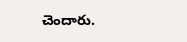చెందారు.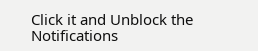Click it and Unblock the Notifications